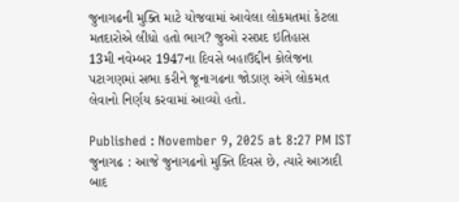જુનાગઢની મુક્તિ માટે યોજવામાં આવેલા લોકમતમાં કેટલા મતદારોએ લીધો હતો ભાગ? જુઓ રસપ્રદ ઇતિહાસ
13મી નવેમ્બર 1947ના દિવસે બહાઉદ્દીન કોલેજના પટાગણમાં સભા કરીને જૂનાગઢના જોડાણ અંગે લોકમત લેવાનો નિર્ણય કરવામાં આવ્યો હતો.

Published : November 9, 2025 at 8:27 PM IST
જુનાગઢ : આજે જુનાગઢનો મુક્તિ દિવસ છે, ત્યારે આઝાદી બાદ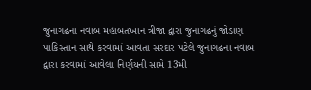જુનાગઢના નવાબ મહાબતખાન ત્રીજા દ્વારા જુનાગઢનું જોડાણ પાકિસ્તાન સાથે કરવામાં આવતા સરદાર પટેલે જુનાગઢના નવાબ દ્વારા કરવામાં આવેલા નિર્ણયની સામે 13મી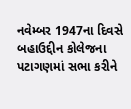નવેમ્બર 1947ના દિવસે બહાઉદ્દીન કોલેજના પટાગણમાં સભા કરીને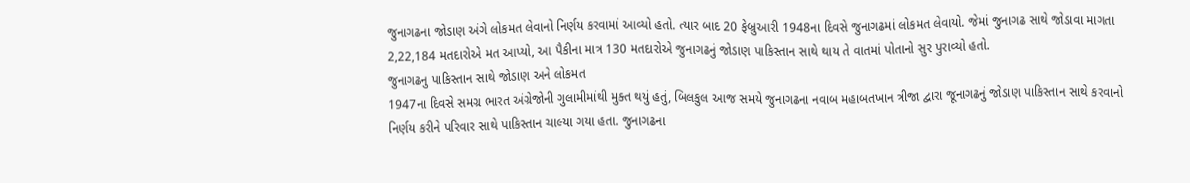જુનાગઢના જોડાણ અંગે લોકમત લેવાનો નિર્ણય કરવામાં આવ્યો હતો. ત્યાર બાદ 20 ફેબ્રુઆરી 1948ના દિવસે જુનાગઢમાં લોકમત લેવાયો. જેમાં જુનાગઢ સાથે જોડાવા માગતા 2,22,184 મતદારોએ મત આપ્યો, આ પૈકીના માત્ર 130 મતદારોએ જુનાગઢનું જોડાણ પાકિસ્તાન સાથે થાય તે વાતમાં પોતાનો સુર પુરાવ્યો હતો.
જુનાગઢનુ પાકિસ્તાન સાથે જોડાણ અને લોકમત
1947ના દિવસે સમગ્ર ભારત અંગ્રેજોની ગુલામીમાંથી મુક્ત થયું હતું, બિલકુલ આજ સમયે જુનાગઢના નવાબ મહાબતખાન ત્રીજા દ્વારા જૂનાગઢનું જોડાણ પાકિસ્તાન સાથે કરવાનો નિર્ણય કરીને પરિવાર સાથે પાકિસ્તાન ચાલ્યા ગયા હતા. જુનાગઢના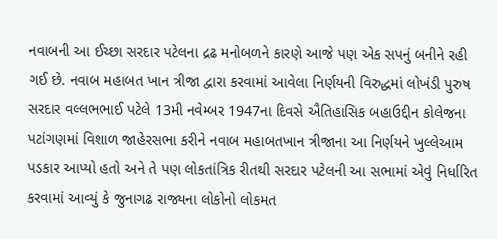નવાબની આ ઈચ્છા સરદાર પટેલના દ્રઢ મનોબળને કારણે આજે પણ એક સપનું બનીને રહી ગઈ છે. નવાબ મહાબત ખાન ત્રીજા દ્વારા કરવામાં આવેલા નિર્ણયની વિરુદ્ધમાં લોખંડી પુરુષ સરદાર વલ્લભભાઈ પટેલે 13મી નવેમ્બર 1947ના દિવસે ઐતિહાસિક બહાઉદ્દીન કોલેજના પટાંગણમાં વિશાળ જાહેરસભા કરીને નવાબ મહાબતખાન ત્રીજાના આ નિર્ણયને ખુલ્લેઆમ પડકાર આપ્યો હતો અને તે પણ લોકતાંત્રિક રીતથી સરદાર પટેલની આ સભામાં એવું નિર્ધારિત કરવામાં આવ્યું કે જુનાગઢ રાજ્યના લોકોનો લોકમત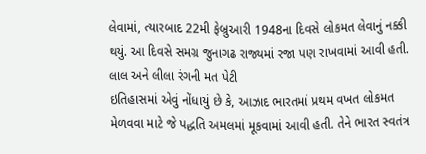લેવામાં, ત્યારબાદ 22મી ફેબ્રુઆરી 1948ના દિવસે લોકમત લેવાનું નક્કી થયું. આ દિવસે સમગ્ર જુનાગઢ રાજ્યમાં રજા પણ રાખવામાં આવી હતી.
લાલ અને લીલા રંગની મત પેટી
ઇતિહાસમાં એવું નોંધાયું છે કે, આઝાદ ભારતમાં પ્રથમ વખત લોકમત મેળવવા માટે જે પદ્ધતિ અમલમાં મૂકવામાં આવી હતી. તેને ભારત સ્વતંત્ર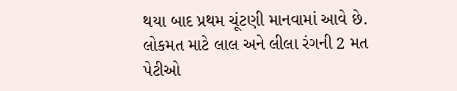થયા બાદ પ્રથમ ચૂંટણી માનવામાં આવે છે. લોકમત માટે લાલ અને લીલા રંગની 2 મત પેટીઓ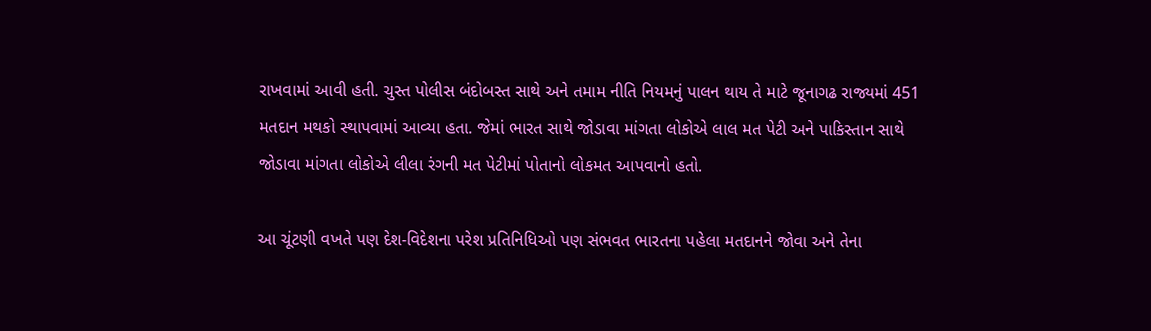રાખવામાં આવી હતી. ચુસ્ત પોલીસ બંદોબસ્ત સાથે અને તમામ નીતિ નિયમનું પાલન થાય તે માટે જૂનાગઢ રાજ્યમાં 451 મતદાન મથકો સ્થાપવામાં આવ્યા હતા. જેમાં ભારત સાથે જોડાવા માંગતા લોકોએ લાલ મત પેટી અને પાકિસ્તાન સાથે જોડાવા માંગતા લોકોએ લીલા રંગની મત પેટીમાં પોતાનો લોકમત આપવાનો હતો.

આ ચૂંટણી વખતે પણ દેશ-વિદેશના પરેશ પ્રતિનિધિઓ પણ સંભવત ભારતના પહેલા મતદાનને જોવા અને તેના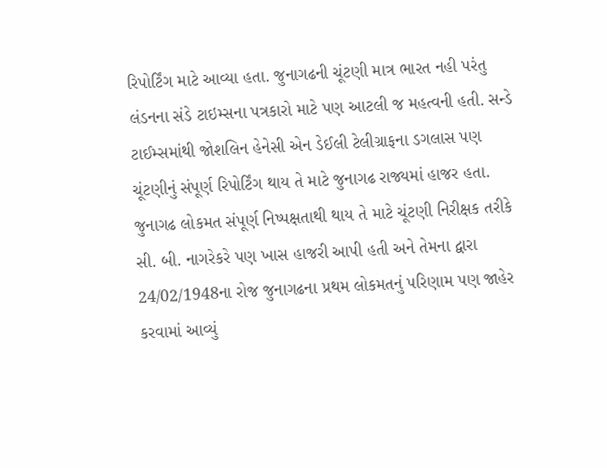રિપોર્ટિંગ માટે આવ્યા હતા. જુનાગઢની ચૂંટણી માત્ર ભારત નહી પરંતુ લંડનના સંડે ટાઇમ્સના પત્રકારો માટે પણ આટલી જ મહત્વની હતી. સન્ડે ટાઈમ્સમાંથી જોશલિન હેનેસી એન ડેઈલી ટેલીગ્રાફના ડગલાસ પણ ચૂંટણીનું સંપૂર્ણ રિપોર્ટિંગ થાય તે માટે જુનાગઢ રાજ્યમાં હાજર હતા. જુનાગઢ લોકમત સંપૂર્ણ નિષ્પક્ષતાથી થાય તે માટે ચૂંટણી નિરીક્ષક તરીકે સી. બી. નાગરેકરે પણ ખાસ હાજરી આપી હતી અને તેમના દ્વારા 24/02/1948ના રોજ જુનાગઢના પ્રથમ લોકમતનું પરિણામ પણ જાહેર કરવામાં આવ્યું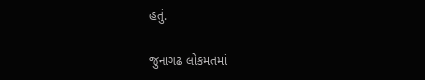હતું.

જુનાગઢ લોકમતમાં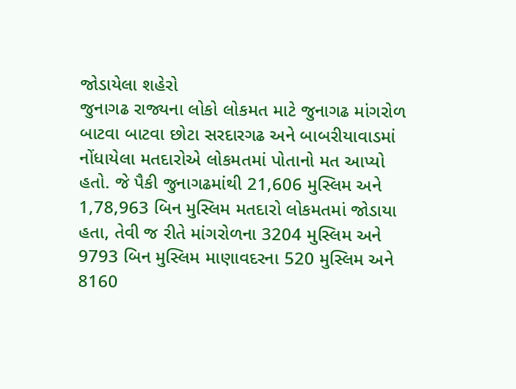જોડાયેલા શહેરો
જુનાગઢ રાજ્યના લોકો લોકમત માટે જુનાગઢ માંગરોળ બાટવા બાટવા છોટા સરદારગઢ અને બાબરીયાવાડમાં નોંધાયેલા મતદારોએ લોકમતમાં પોતાનો મત આપ્યો હતો. જે પૈકી જુનાગઢમાંથી 21,606 મુસ્લિમ અને 1,78,963 બિન મુસ્લિમ મતદારો લોકમતમાં જોડાયા હતા, તેવી જ રીતે માંગરોળના 3204 મુસ્લિમ અને 9793 બિન મુસ્લિમ માણાવદરના 520 મુસ્લિમ અને 8160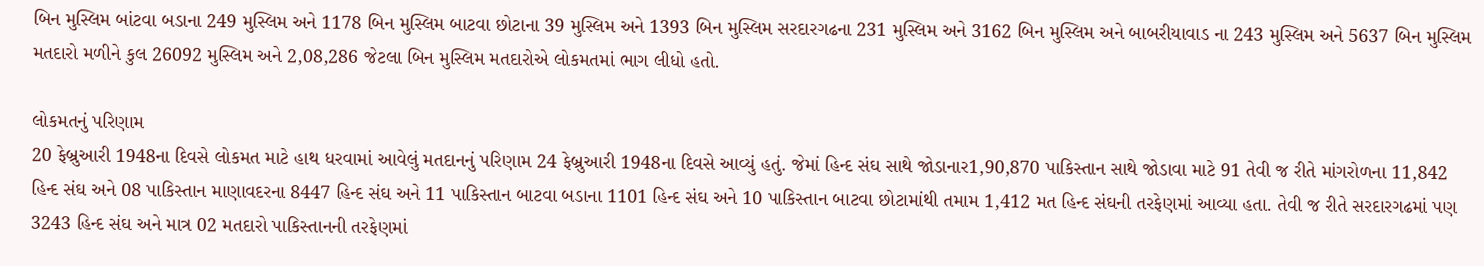બિન મુસ્લિમ બાંટવા બડાના 249 મુસ્લિમ અને 1178 બિન મુસ્લિમ બાટવા છોટાના 39 મુસ્લિમ અને 1393 બિન મુસ્લિમ સરદારગઢના 231 મુસ્લિમ અને 3162 બિન મુસ્લિમ અને બાબરીયાવાડ ના 243 મુસ્લિમ અને 5637 બિન મુસ્લિમ મતદારો મળીને કુલ 26092 મુસ્લિમ અને 2,08,286 જેટલા બિન મુસ્લિમ મતદારોએ લોકમતમાં ભાગ લીધો હતો.

લોકમતનું પરિણામ
20 ફેબ્રુઆરી 1948ના દિવસે લોકમત માટે હાથ ધરવામાં આવેલું મતદાનનું પરિણામ 24 ફેબ્રુઆરી 1948ના દિવસે આવ્યું હતું. જેમાં હિન્દ સંઘ સાથે જોડાનાર1,90,870 પાકિસ્તાન સાથે જોડાવા માટે 91 તેવી જ રીતે માંગરોળના 11,842 હિન્દ સંઘ અને 08 પાકિસ્તાન માણાવદરના 8447 હિન્દ સંઘ અને 11 પાકિસ્તાન બાટવા બડાના 1101 હિન્દ સંઘ અને 10 પાકિસ્તાન બાટવા છોટામાંથી તમામ 1,412 મત હિન્દ સંઘની તરફેણમાં આવ્યા હતા. તેવી જ રીતે સરદારગઢમાં પણ 3243 હિન્દ સંઘ અને માત્ર 02 મતદારો પાકિસ્તાનની તરફેણમાં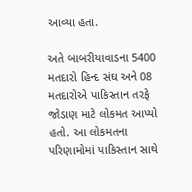આવ્યા હતા.

અતે બાબરીયાવાડના 5400 મતદારો હિન્દ સંઘ અને 08 મતદારોએ પાકિસ્તાન તરફે જોડાણ માટે લોકમત આપ્યો હતો. આ લોકમતના પરિણામોમાં પાકિસ્તાન સાથે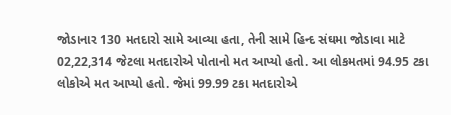જોડાનાર 130 મતદારો સામે આવ્યા હતા, તેની સામે હિન્દ સંઘમા જોડાવા માટે 02,22,314 જેટલા મતદારોએ પોતાનો મત આપ્યો હતો. આ લોકમતમાં 94.95 ટકા લોકોએ મત આપ્યો હતો. જેમાં 99.99 ટકા મતદારોએ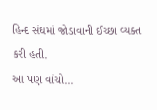હિન્દ સંઘમાં જોડાવાની ઈચ્છા વ્યક્ત કરી હતી.
આ પણ વાંચો...